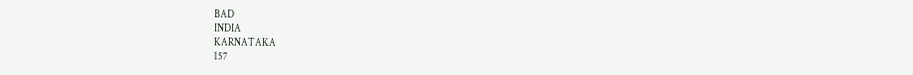BAD
INDIA
KARNATAKA
157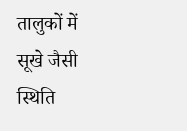तालुकों में सूखे जैसी स्थिति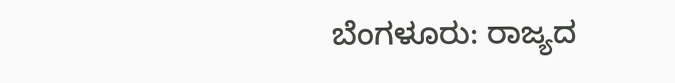ಬೆಂಗಳೂರು: ರಾಜ್ಯದ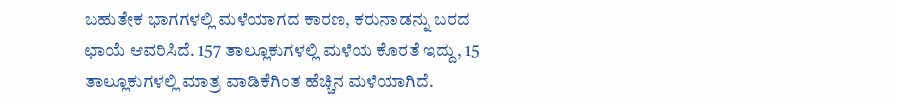ಬಹುತೇಕ ಭಾಗಗಳಲ್ಲಿ ಮಳೆಯಾಗದ ಕಾರಣ, ಕರುನಾಡನ್ನು ಬರದ ಛಾಯೆ ಆವರಿಸಿದೆ. 157 ತಾಲ್ಲೂಕುಗಳಲ್ಲಿ ಮಳೆಯ ಕೊರತೆ ಇದ್ದು, 15 ತಾಲ್ಲೂಕುಗಳಲ್ಲಿ ಮಾತ್ರ ವಾಡಿಕೆಗಿಂತ ಹೆಚ್ಚಿನ ಮಳೆಯಾಗಿದೆ.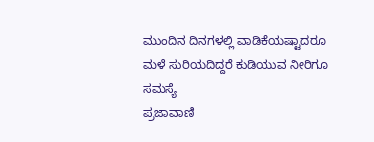ಮುಂದಿನ ದಿನಗಳಲ್ಲಿ ವಾಡಿಕೆಯಷ್ಟಾದರೂ ಮಳೆ ಸುರಿಯದಿದ್ದರೆ ಕುಡಿಯುವ ನೀರಿಗೂ ಸಮಸ್ಯೆ
ಪ್ರಜಾವಾಣಿ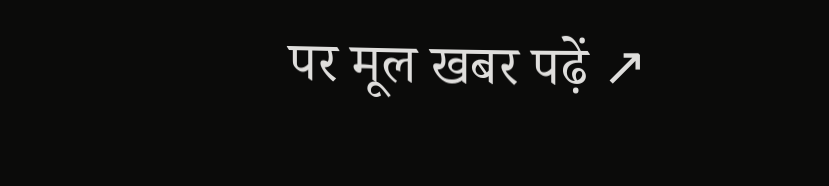पर मूल खबर पढ़ें ↗